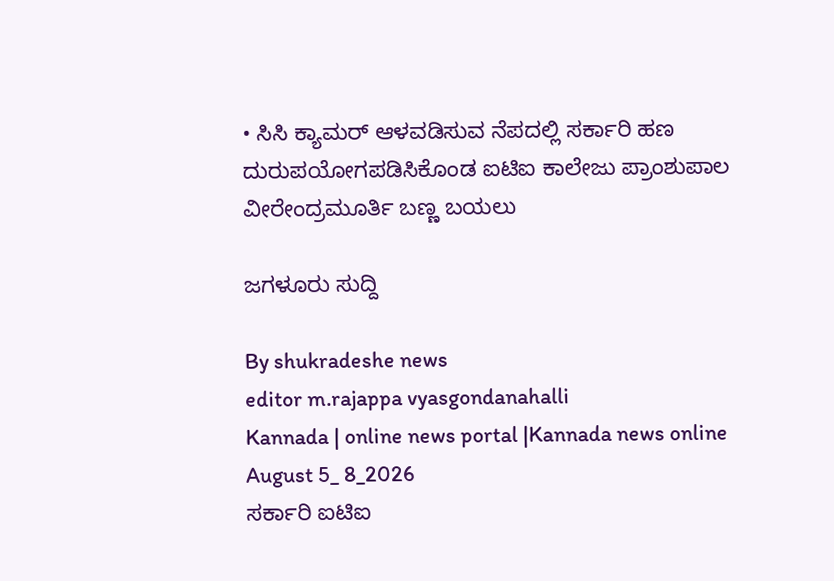• ಸಿಸಿ ಕ್ಯಾಮರ್ ಆಳವಡಿಸುವ ನೆಪದಲ್ಲಿ ಸರ್ಕಾರಿ ಹಣ ದುರುಪಯೋಗಪಡಿಸಿಕೊಂಡ ಐಟಿಐ ಕಾಲೇಜು ಪ್ರಾಂಶುಪಾಲ ವೀರೇಂದ್ರಮೂರ್ತಿ ಬಣ್ಣ ಬಯಲು

ಜಗಳೂರು‌ ಸುದ್ದಿ‌

By shukradeshe news
editor m.rajappa vyasgondanahalli
Kannada | online news portal |Kannada news online August 5_ 8_2026
ಸರ್ಕಾರಿ ಐಟಿಐ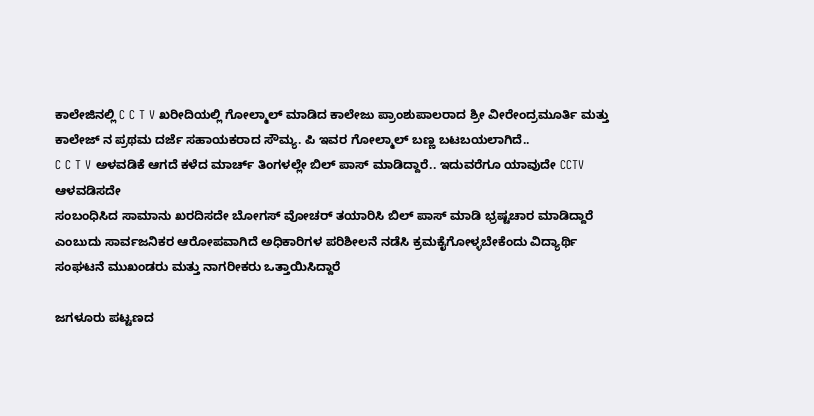ಕಾಲೇಜಿನಲ್ಲಿ C C T V ಖರೀದಿಯಲ್ಲಿ ಗೋಲ್ಮಾಲ್ ಮಾಡಿದ ಕಾಲೇಜು ಪ್ರಾಂಶುಪಾಲರಾದ ಶ್ರೀ ವೀರೇಂದ್ರಮೂರ್ತಿ ಮತ್ತು ಕಾಲೇಜ್ ನ ಪ್ರಥಮ ದರ್ಜೆ ಸಹಾಯಕರಾದ ಸೌಮ್ಯ. ಪಿ ಇವರ ಗೋಲ್ಮಾಲ್ ಬಣ್ಣ ಬಟಬಯಲಾಗಿದೆ..
C C T V ಅಳವಡಿಕೆ ಆಗದೆ ಕಳೆದ ಮಾರ್ಚ್ ತಿಂಗಳಲ್ಲೇ ಬಿಲ್ ಪಾಸ್ ಮಾಡಿದ್ದಾರೆ.. ಇದುವರೆಗೂ ಯಾವುದೇ CCTV ಆಳವಡಿಸದೇ
ಸಂಬಂಧಿಸಿದ ಸಾಮಾನು ಖರದಿಸದೇ ಬೋಗಸ್ ವೋಚರ್ ತಯಾರಿಸಿ ಬಿಲ್ ಪಾಸ್ ಮಾಡಿ ಭ್ರಷ್ಟಚಾರ ಮಾಡಿದ್ದಾರೆ ಎಂಬುದು ಸಾರ್ವಜನಿಕರ ಆರೋಪವಾಗಿದೆ ಅಧಿಕಾರಿಗಳ ಪರಿಶೀಲನೆ ನಡೆಸಿ ಕ್ರಮಕೈಗೋಳ್ಳಬೇಕೆಂದು ವಿದ್ಯಾರ್ಥಿ ಸಂಘಟನೆ ಮುಖಂಡರು ಮತ್ತು ನಾಗರೀಕರು ಒತ್ತಾಯಿಸಿದ್ದಾರೆ

ಜಗಳೂರು ಪಟ್ಟಣದ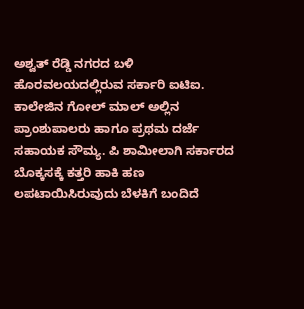ಅಶ್ವತ್ ರೆಡ್ಡಿ ನಗರದ ಬಳಿ ಹೊರವಲಯದಲ್ಲಿರುವ ಸರ್ಕಾರಿ ಐಟಿಐ. ಕಾಲೇಜಿನ ಗೋಲ್ ಮಾಲ್ ಅಲ್ಲಿನ ಪ್ರಾಂಶುಪಾಲರು ಹಾಗೂ ಪ್ರಥಮ ದರ್ಜೆ ಸಹಾಯಕ ‌ಸೌಮ್ಯ. ಪಿ ಶಾಮೀಲಾಗಿ ಸರ್ಕಾರದ ಬೊಕ್ಕಸಕ್ಕೆ ಕತ್ತರಿ ಹಾಕಿ ಹಣ ಲಪಟಾಯಿಸಿರುವುದು ಬೆಳಕಿಗೆ ಬಂದಿದೆ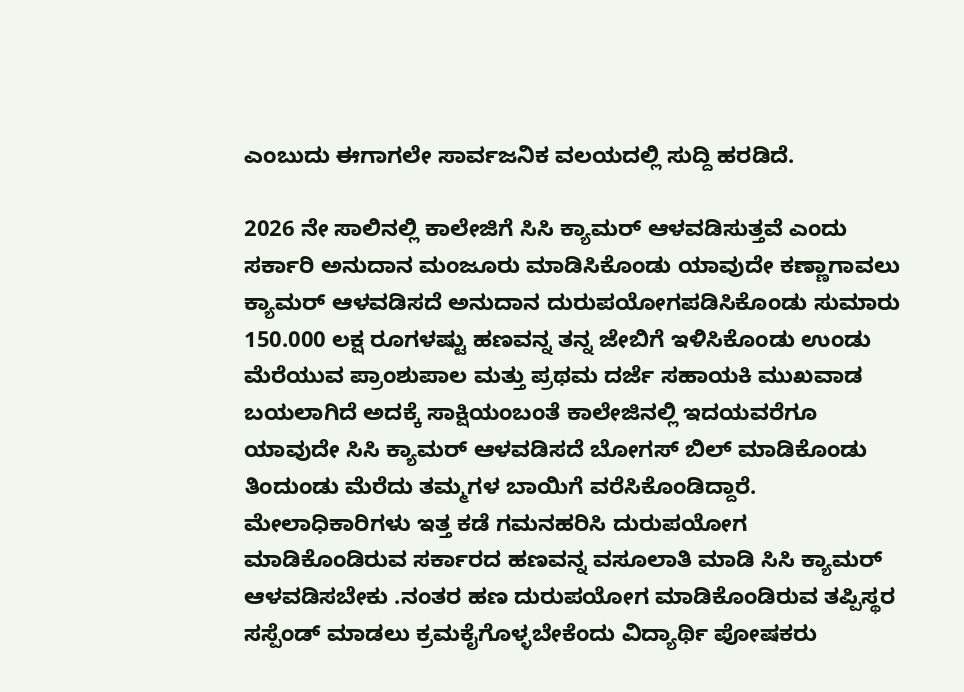ಎಂಬುದು ಈಗಾಗಲೇ ಸಾರ್ವಜನಿಕ ವಲಯದಲ್ಲಿ ಸುದ್ದಿ ಹರಡಿದೆ.

2026 ನೇ ಸಾಲಿನಲ್ಲಿ ಕಾಲೇಜಿಗೆ ಸಿಸಿ ಕ್ಯಾಮರ್ ಆಳವಡಿಸುತ್ತವೆ ಎಂದು ಸರ್ಕಾರಿ ಅನುದಾನ ಮಂಜೂರು ಮಾಡಿಸಿಕೊಂಡು ಯಾವುದೇ ಕಣ್ಣಾಗಾವಲು ಕ್ಯಾಮರ್ ಆಳವಡಿಸದೆ ಅನುದಾನ ದುರುಪಯೋಗಪಡಿಸಿಕೊಂಡು ಸುಮಾರು 150.000 ಲಕ್ಷ ರೂಗಳಷ್ಟು ಹಣವನ್ನ ತನ್ನ ಜೇಬಿಗೆ ಇಳಿಸಿಕೊಂಡು ಉಂಡು ಮೆರೆಯುವ ಪ್ರಾಂಶುಪಾಲ ಮತ್ತು ಪ್ರಥಮ ದರ್ಜೆ ಸಹಾಯಕಿ ಮುಖವಾಡ ಬಯಲಾಗಿದೆ ಅದಕ್ಕೆ ಸಾಕ್ಷಿಯಂಬಂತೆ ಕಾಲೇಜಿನಲ್ಲಿ ಇದಯವರೆಗೂ ಯಾವುದೇ ಸಿಸಿ ಕ್ಯಾಮರ್ ಆಳವಡಿಸದೆ ಬೋಗಸ್ ಬಿಲ್ ಮಾಡಿಕೊಂಡು
ತಿಂದುಂಡು ಮೆರೆದು ತಮ್ಮಗಳ ಬಾಯಿಗೆ ವರೆಸಿಕೊಂಡಿದ್ದಾರೆ.
ಮೇಲಾಧಿಕಾರಿಗಳು ಇತ್ತ ಕಡೆ ಗಮನಹರಿಸಿ ದುರುಪಯೋಗ ಮಾಡಿಕೊಂಡಿರುವ ಸರ್ಕಾರದ ಹಣವನ್ನ ವಸೂಲಾತಿ ಮಾಡಿ ಸಿಸಿ ಕ್ಯಾಮರ್ ಆಳವಡಿಸಬೇಕು .ನಂತರ ಹಣ ದುರುಪಯೋಗ ಮಾಡಿಕೊಂಡಿರುವ ತಪ್ಪಿಸ್ಥರ ಸಸ್ಪೆಂಡ್ ಮಾಡಲು ಕ್ರಮಕೈಗೊಳ್ಳಬೇಕೆಂದು ವಿದ್ಯಾರ್ಥಿ ಪೋಷಕರು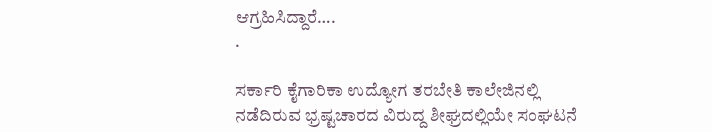ಆಗ್ರಹಿಸಿದ್ದಾರೆ….
.

ಸರ್ಕಾರಿ ಕೈಗಾರಿಕಾ ಉದ್ಯೋಗ ತರಬೇತಿ ಕಾಲೇಜಿನಲ್ಲಿ ನಡೆದಿರುವ ಭ್ರಷ್ಟಚಾರದ ವಿರುದ್ದ ಶೀಘ್ರದಲ್ಲಿಯೇ ಸಂಘಟನೆ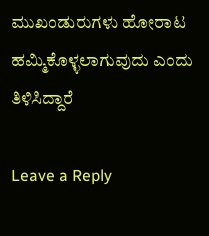ಮುಖಂಡುರುಗಳು ಹೋರಾಟ ಹಮ್ಮಿಕೊಳ್ಳಲಾಗುವುದು ಎಂದು ತಿಳಿಸಿದ್ದಾರೆ

Leave a Reply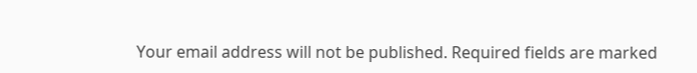Your email address will not be published. Required fields are marked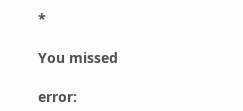*

You missed

error: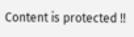Content is protected !!